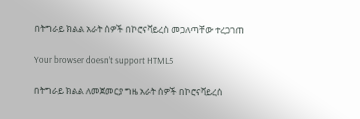በትግራይ ክልል አራት ሰዎች በኮሮናቫይረስ መጋለጣቸው ተረጋገጠ

Your browser doesn’t support HTML5

በትግራይ ክልል ለመጀመርያ ግዜ አራት ሰዎች በኮሮናቫይረሰ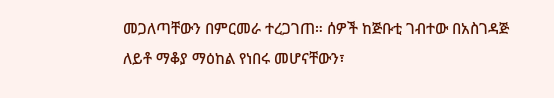መጋለጣቸውን በምርመራ ተረጋገጠ። ሰዎች ከጅቡቲ ገብተው በአስገዳጅ ለይቶ ማቆያ ማዕከል የነበሩ መሆናቸውን፣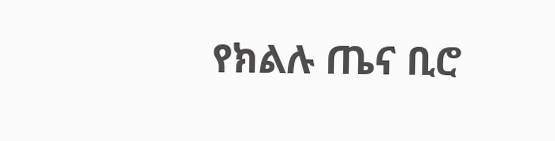የክልሉ ጤና ቢሮ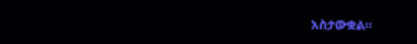አስታውቋል።